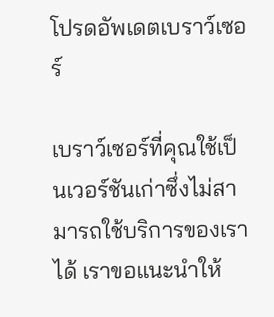โปรดอัพเดตเบราว์เซอร์

เบราว์เซอร์ที่คุณใช้เป็นเวอร์ชันเก่าซึ่งไม่สามารถใช้บริการของเราได้ เราขอแนะนำให้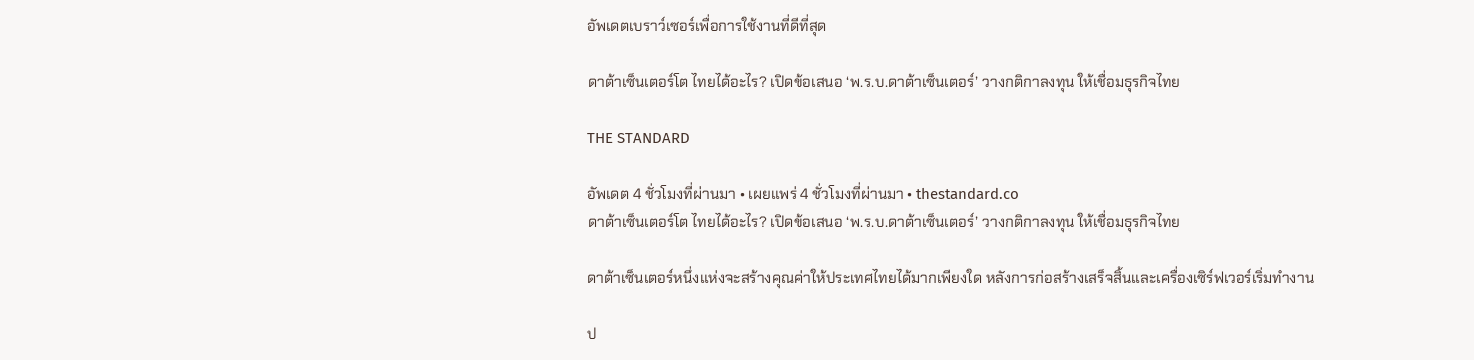อัพเดตเบราว์เซอร์เพื่อการใช้งานที่ดีที่สุด

ดาต้าเซ็นเตอร์โต ไทยได้อะไร? เปิดข้อเสนอ ‘พ.ร.บ.ดาต้าเซ็นเตอร์’ วางกติกาลงทุน ให้เชื่อมธุรกิจไทย

THE STANDARD

อัพเดต 4 ชั่วโมงที่ผ่านมา • เผยแพร่ 4 ชั่วโมงที่ผ่านมา • thestandard.co
ดาต้าเซ็นเตอร์โต ไทยได้อะไร? เปิดข้อเสนอ ‘พ.ร.บ.ดาต้าเซ็นเตอร์’ วางกติกาลงทุน ให้เชื่อมธุรกิจไทย

ดาต้าเซ็นเตอร์หนึ่งแห่งจะสร้างคุณค่าให้ประเทศไทยได้มากเพียงใด หลังการก่อสร้างเสร็จสิ้นและเครื่องเซิร์ฟเวอร์เริ่มทำงาน

ป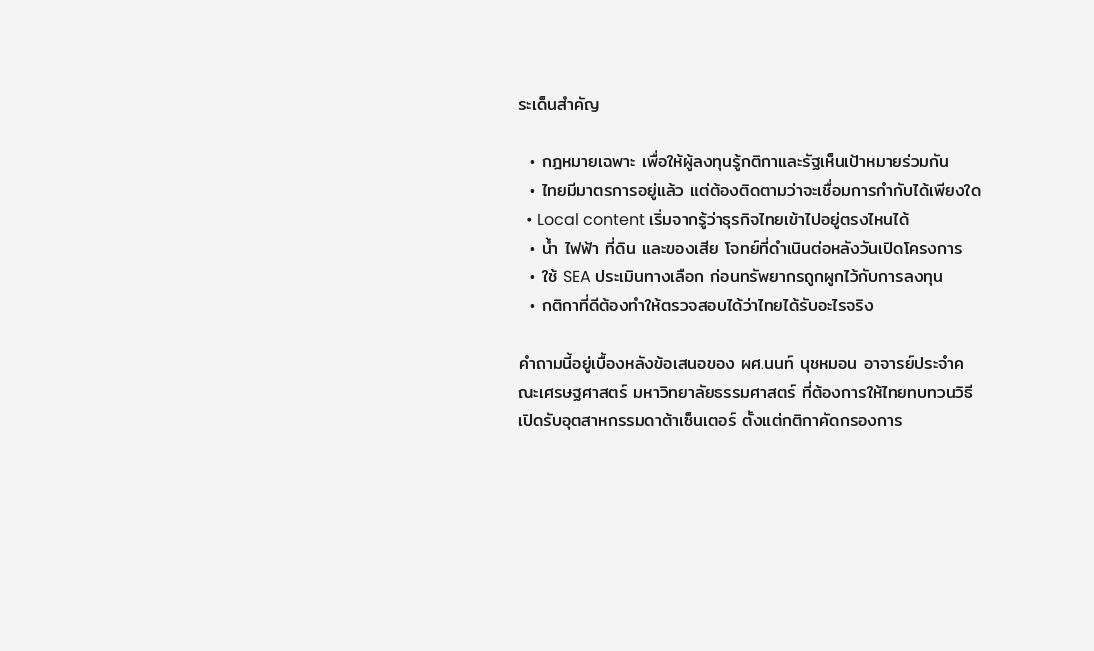ระเด็นสำคัญ

  • กฎหมายเฉพาะ เพื่อให้ผู้ลงทุนรู้กติกาและรัฐเห็นเป้าหมายร่วมกัน
  • ไทยมีมาตรการอยู่แล้ว แต่ต้องติดตามว่าจะเชื่อมการกำกับได้เพียงใด
  • Local content เริ่มจากรู้ว่าธุรกิจไทยเข้าไปอยู่ตรงไหนได้
  • น้ำ ไฟฟ้า ที่ดิน และของเสีย โจทย์ที่ดำเนินต่อหลังวันเปิดโครงการ
  • ใช้ SEA ประเมินทางเลือก ก่อนทรัพยากรถูกผูกไว้กับการลงทุน
  • กติกาที่ดีต้องทำให้ตรวจสอบได้ว่าไทยได้รับอะไรจริง

คำถามนี้อยู่เบื้องหลังข้อเสนอของ ผศ.นนท์ นุชหมอน อาจารย์ประจำคณะเศรษฐศาสตร์ มหาวิทยาลัยธรรมศาสตร์ ที่ต้องการให้ไทยทบทวนวิธีเปิดรับอุตสาหกรรมดาต้าเซ็นเตอร์ ตั้งแต่กติกาคัดกรองการ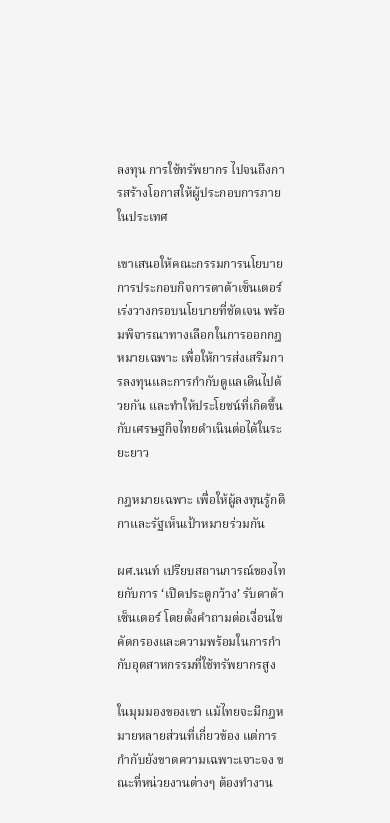ลงทุน การใช้ทรัพยากร ไปจนถึงการสร้างโอกาสให้ผู้ประกอบการภายในประเทศ

เขาเสนอให้คณะกรรมการนโยบายการประกอบกิจการดาต้าเซ็นเตอร์เร่งวางกรอบนโยบายที่ชัดเจน พร้อมพิจารณาทางเลือกในการออกกฎหมายเฉพาะ เพื่อให้การส่งเสริมการลงทุนและการกำกับดูแลเดินไปด้วยกัน และทำให้ประโยชน์ที่เกิดขึ้นกับเศรษฐกิจไทยดำเนินต่อได้ในระยะยาว

กฎหมายเฉพาะ เพื่อให้ผู้ลงทุนรู้กติกาและรัฐเห็นเป้าหมายร่วมกัน

ผศ.นนท์ เปรียบสถานการณ์ของไทยกับการ ‘เปิดประตูกว้าง’ รับดาต้าเซ็นเตอร์ โดยตั้งคำถามต่อเงื่อนไขคัดกรองและความพร้อมในการกำกับอุตสาหกรรมที่ใช้ทรัพยากรสูง

ในมุมมองของเขา แม้ไทยจะมีกฎหมายหลายส่วนที่เกี่ยวข้อง แต่การกำกับยังขาดความเฉพาะเจาะจง ขณะที่หน่วยงานต่างๆ ต้องทำงาน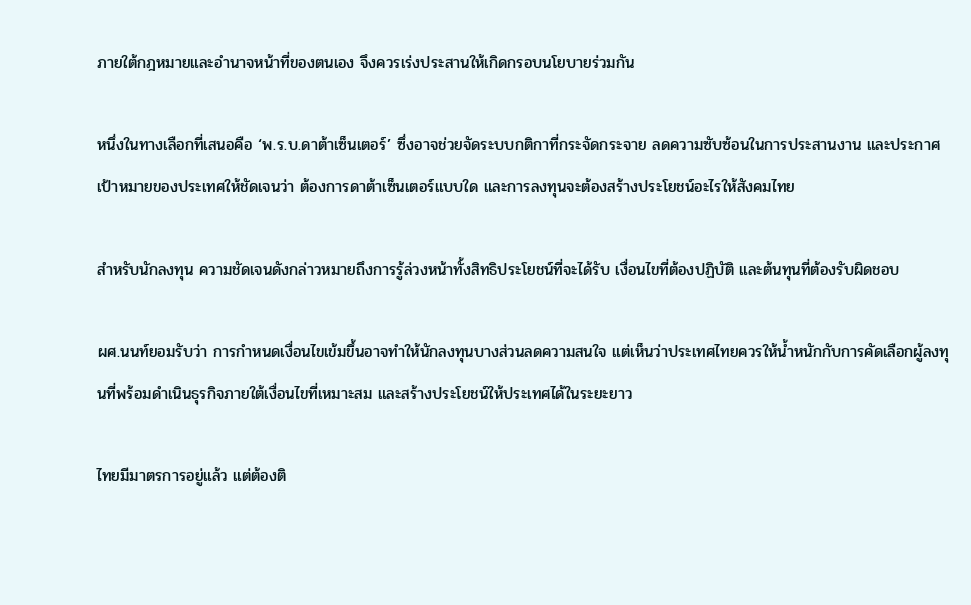ภายใต้กฎหมายและอำนาจหน้าที่ของตนเอง จึงควรเร่งประสานให้เกิดกรอบนโยบายร่วมกัน

หนึ่งในทางเลือกที่เสนอคือ ‘พ.ร.บ.ดาต้าเซ็นเตอร์’ ซึ่งอาจช่วยจัดระบบกติกาที่กระจัดกระจาย ลดความซับซ้อนในการประสานงาน และประกาศเป้าหมายของประเทศให้ชัดเจนว่า ต้องการดาต้าเซ็นเตอร์แบบใด และการลงทุนจะต้องสร้างประโยชน์อะไรให้สังคมไทย

สำหรับนักลงทุน ความชัดเจนดังกล่าวหมายถึงการรู้ล่วงหน้าทั้งสิทธิประโยชน์ที่จะได้รับ เงื่อนไขที่ต้องปฏิบัติ และต้นทุนที่ต้องรับผิดชอบ

ผศ.นนท์ยอมรับว่า การกำหนดเงื่อนไขเข้มขึ้นอาจทำให้นักลงทุนบางส่วนลดความสนใจ แต่เห็นว่าประเทศไทยควรให้น้ำหนักกับการคัดเลือกผู้ลงทุนที่พร้อมดำเนินธุรกิจภายใต้เงื่อนไขที่เหมาะสม และสร้างประโยชน์ให้ประเทศได้ในระยะยาว

ไทยมีมาตรการอยู่แล้ว แต่ต้องติ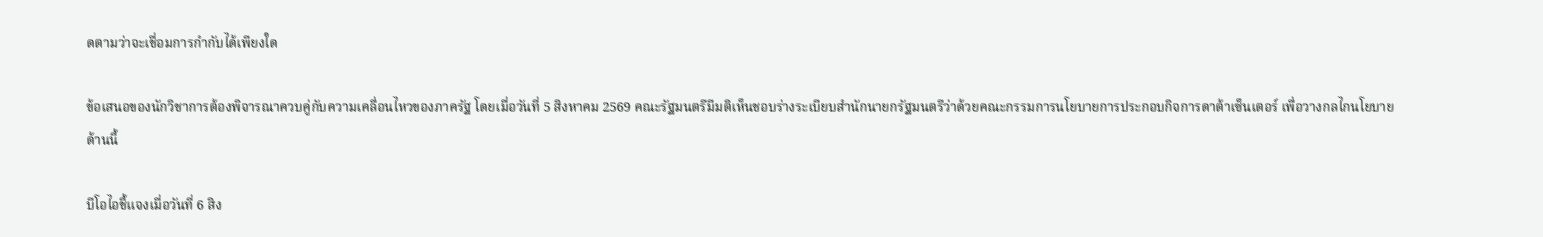ดตามว่าจะเชื่อมการกำกับได้เพียงใด

ข้อเสนอของนักวิชาการต้องพิจารณาควบคู่กับความเคลื่อนไหวของภาครัฐ โดยเมื่อวันที่ 5 สิงหาคม 2569 คณะรัฐมนตรีมีมติเห็นชอบร่างระเบียบสำนักนายกรัฐมนตรีว่าด้วยคณะกรรมการนโยบายการประกอบกิจการดาต้าเซ็นเตอร์ เพื่อวางกลไกนโยบายด้านนี้

บีโอไอชี้แจงเมื่อวันที่ 6 สิง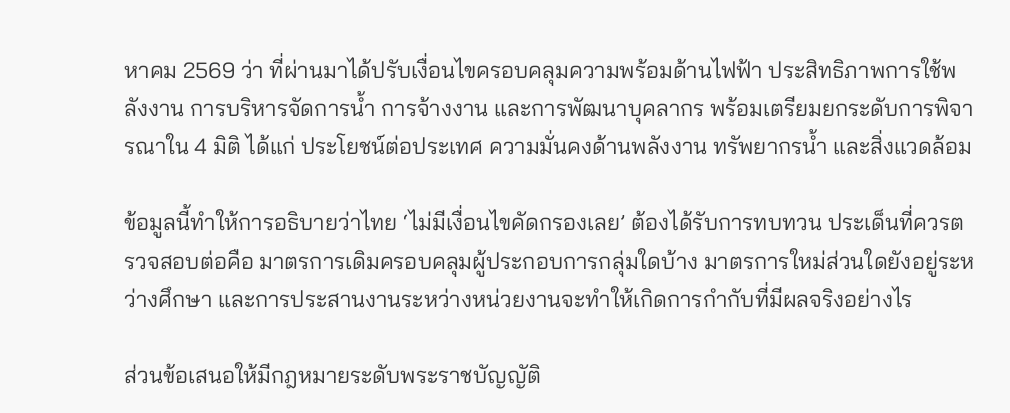หาคม 2569 ว่า ที่ผ่านมาได้ปรับเงื่อนไขครอบคลุมความพร้อมด้านไฟฟ้า ประสิทธิภาพการใช้พลังงาน การบริหารจัดการน้ำ การจ้างงาน และการพัฒนาบุคลากร พร้อมเตรียมยกระดับการพิจารณาใน 4 มิติ ได้แก่ ประโยชน์ต่อประเทศ ความมั่นคงด้านพลังงาน ทรัพยากรน้ำ และสิ่งแวดล้อม

ข้อมูลนี้ทำให้การอธิบายว่าไทย ‘ไม่มีเงื่อนไขคัดกรองเลย’ ต้องได้รับการทบทวน ประเด็นที่ควรตรวจสอบต่อคือ มาตรการเดิมครอบคลุมผู้ประกอบการกลุ่มใดบ้าง มาตรการใหม่ส่วนใดยังอยู่ระหว่างศึกษา และการประสานงานระหว่างหน่วยงานจะทำให้เกิดการกำกับที่มีผลจริงอย่างไร

ส่วนข้อเสนอให้มีกฎหมายระดับพระราชบัญญัติ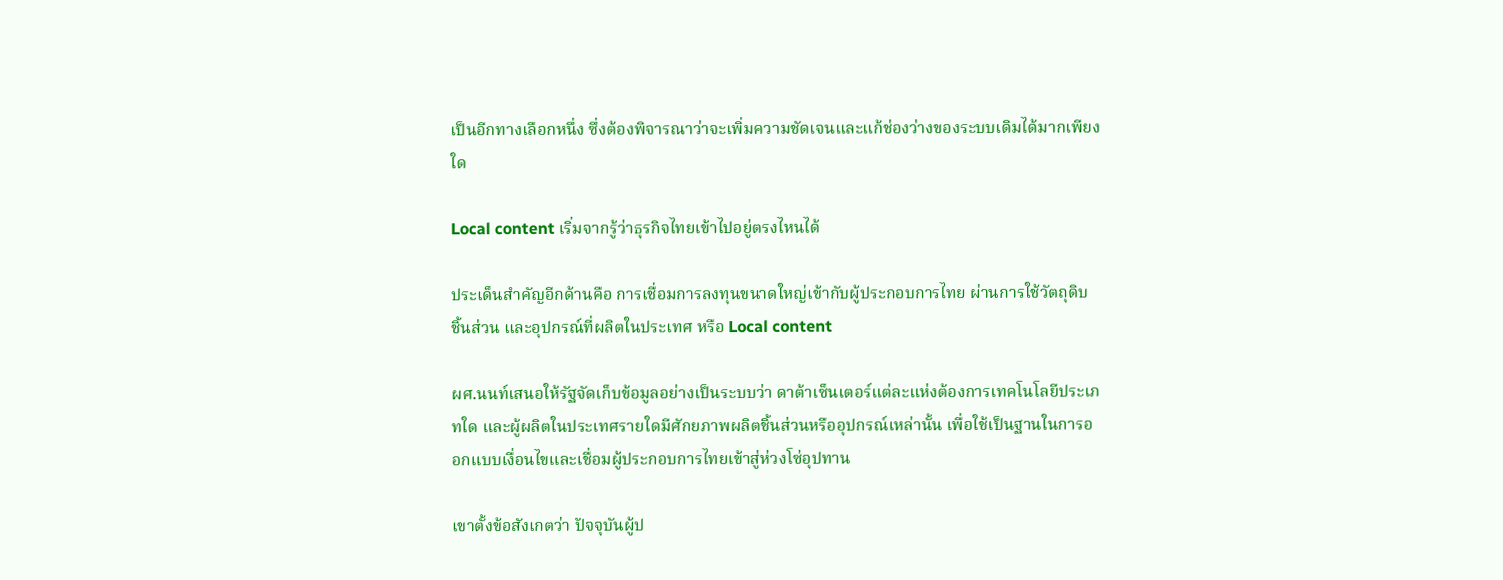เป็นอีกทางเลือกหนึ่ง ซึ่งต้องพิจารณาว่าจะเพิ่มความชัดเจนและแก้ช่องว่างของระบบเดิมได้มากเพียงใด

Local content เริ่มจากรู้ว่าธุรกิจไทยเข้าไปอยู่ตรงไหนได้

ประเด็นสำคัญอีกด้านคือ การเชื่อมการลงทุนขนาดใหญ่เข้ากับผู้ประกอบการไทย ผ่านการใช้วัตถุดิบ ชิ้นส่วน และอุปกรณ์ที่ผลิตในประเทศ หรือ Local content

ผศ.นนท์เสนอให้รัฐจัดเก็บข้อมูลอย่างเป็นระบบว่า ดาต้าเซ็นเตอร์แต่ละแห่งต้องการเทคโนโลยีประเภทใด และผู้ผลิตในประเทศรายใดมีศักยภาพผลิตชิ้นส่วนหรืออุปกรณ์เหล่านั้น เพื่อใช้เป็นฐานในการออกแบบเงื่อนไขและเชื่อมผู้ประกอบการไทยเข้าสู่ห่วงโซ่อุปทาน

เขาตั้งข้อสังเกตว่า ปัจจุบันผู้ป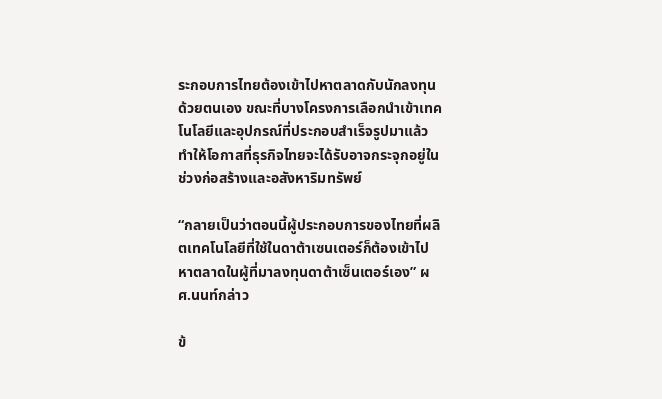ระกอบการไทยต้องเข้าไปหาตลาดกับนักลงทุนด้วยตนเอง ขณะที่บางโครงการเลือกนำเข้าเทคโนโลยีและอุปกรณ์ที่ประกอบสำเร็จรูปมาแล้ว ทำให้โอกาสที่ธุรกิจไทยจะได้รับอาจกระจุกอยู่ในช่วงก่อสร้างและอสังหาริมทรัพย์

“กลายเป็นว่าตอนนี้ผู้ประกอบการของไทยที่ผลิตเทคโนโลยีที่ใช้ในดาต้าเซนเตอร์ก็ต้องเข้าไปหาตลาดในผู้ที่มาลงทุนดาต้าเซ็นเตอร์เอง” ผศ.นนท์กล่าว

ข้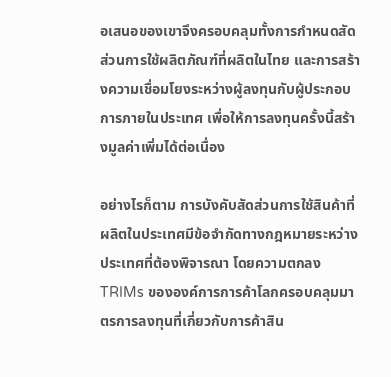อเสนอของเขาจึงครอบคลุมทั้งการกำหนดสัดส่วนการใช้ผลิตภัณฑ์ที่ผลิตในไทย และการสร้างความเชื่อมโยงระหว่างผู้ลงทุนกับผู้ประกอบการภายในประเทศ เพื่อให้การลงทุนครั้งนี้สร้างมูลค่าเพิ่มได้ต่อเนื่อง

อย่างไรก็ตาม การบังคับสัดส่วนการใช้สินค้าที่ผลิตในประเทศมีข้อจำกัดทางกฎหมายระหว่างประเทศที่ต้องพิจารณา โดยความตกลง TRIMs ขององค์การการค้าโลกครอบคลุมมาตรการลงทุนที่เกี่ยวกับการค้าสิน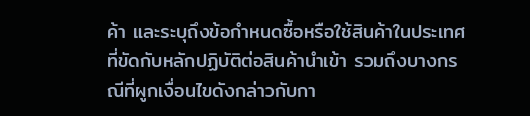ค้า และระบุถึงข้อกำหนดซื้อหรือใช้สินค้าในประเทศที่ขัดกับหลักปฏิบัติต่อสินค้านำเข้า รวมถึงบางกรณีที่ผูกเงื่อนไขดังกล่าวกับกา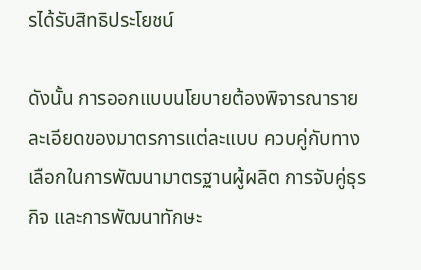รได้รับสิทธิประโยชน์

ดังนั้น การออกแบบนโยบายต้องพิจารณารายละเอียดของมาตรการแต่ละแบบ ควบคู่กับทางเลือกในการพัฒนามาตรฐานผู้ผลิต การจับคู่ธุรกิจ และการพัฒนาทักษะ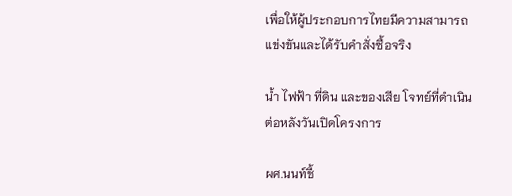เพื่อให้ผู้ประกอบการไทยมีความสามารถแข่งขันและได้รับคำสั่งซื้อจริง

น้ำ ไฟฟ้า ที่ดิน และของเสีย โจทย์ที่ดำเนินต่อหลังวันเปิดโครงการ

ผศ.นนท์ชี้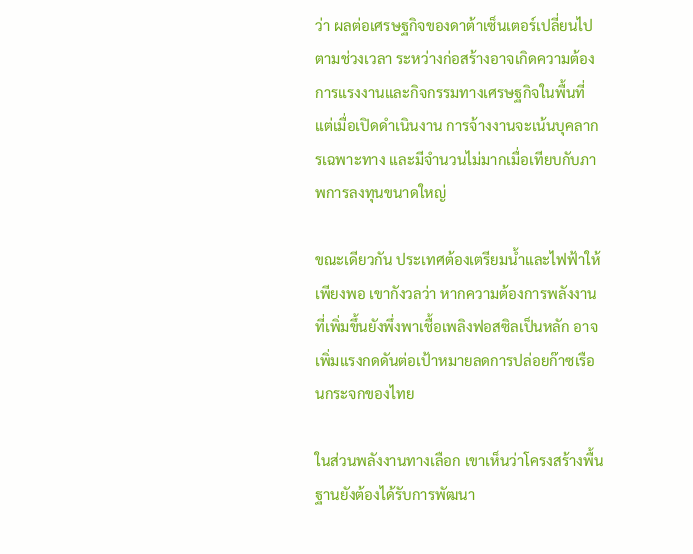ว่า ผลต่อเศรษฐกิจของดาต้าเซ็นเตอร์เปลี่ยนไปตามช่วงเวลา ระหว่างก่อสร้างอาจเกิดความต้องการแรงงานและกิจกรรมทางเศรษฐกิจในพื้นที่ แต่เมื่อเปิดดำเนินงาน การจ้างงานจะเน้นบุคลากรเฉพาะทาง และมีจำนวนไม่มากเมื่อเทียบกับภาพการลงทุนขนาดใหญ่

ขณะเดียวกัน ประเทศต้องเตรียมน้ำและไฟฟ้าให้เพียงพอ เขากังวลว่า หากความต้องการพลังงานที่เพิ่มขึ้นยังพึ่งพาเชื้อเพลิงฟอสซิลเป็นหลัก อาจเพิ่มแรงกดดันต่อเป้าหมายลดการปล่อยก๊าซเรือนกระจกของไทย

ในส่วนพลังงานทางเลือก เขาเห็นว่าโครงสร้างพื้นฐานยังต้องได้รับการพัฒนา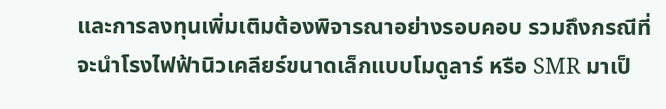และการลงทุนเพิ่มเติมต้องพิจารณาอย่างรอบคอบ รวมถึงกรณีที่จะนำโรงไฟฟ้านิวเคลียร์ขนาดเล็กแบบโมดูลาร์ หรือ SMR มาเป็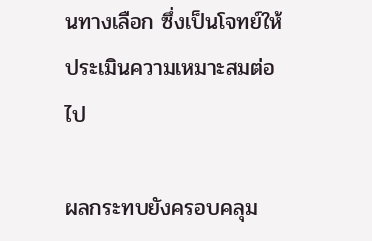นทางเลือก ซึ่งเป็นโจทย์ให้ประเมินความเหมาะสมต่อไป

ผลกระทบยังครอบคลุม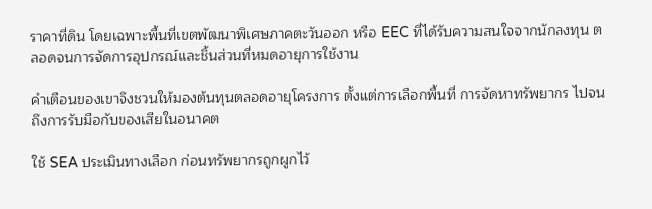ราคาที่ดิน โดยเฉพาะพื้นที่เขตพัฒนาพิเศษภาคตะวันออก หรือ EEC ที่ได้รับความสนใจจากนักลงทุน ตลอดจนการจัดการอุปกรณ์และชิ้นส่วนที่หมดอายุการใช้งาน

คำเตือนของเขาจึงชวนให้มองต้นทุนตลอดอายุโครงการ ตั้งแต่การเลือกพื้นที่ การจัดหาทรัพยากร ไปจนถึงการรับมือกับของเสียในอนาคต

ใช้ SEA ประเมินทางเลือก ก่อนทรัพยากรถูกผูกไว้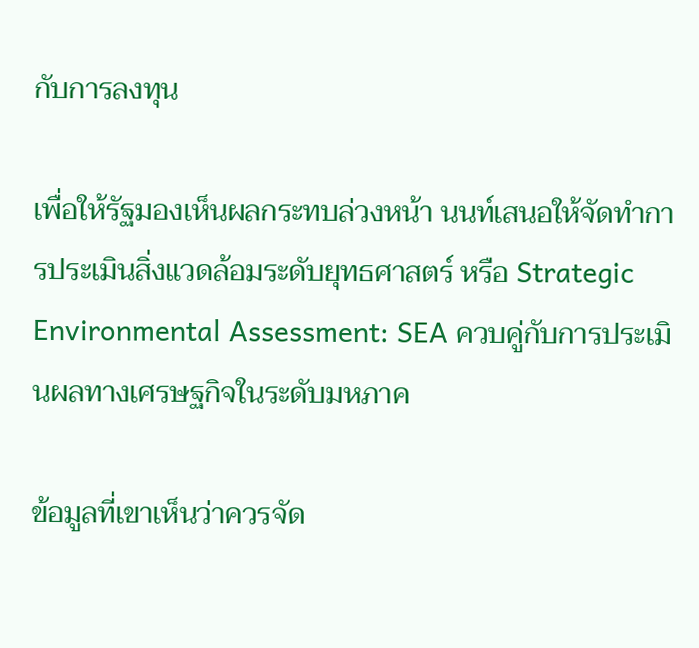กับการลงทุน

เพื่อให้รัฐมองเห็นผลกระทบล่วงหน้า นนท์เสนอให้จัดทำการประเมินสิ่งแวดล้อมระดับยุทธศาสตร์ หรือ Strategic Environmental Assessment: SEA ควบคู่กับการประเมินผลทางเศรษฐกิจในระดับมหภาค

ข้อมูลที่เขาเห็นว่าควรจัด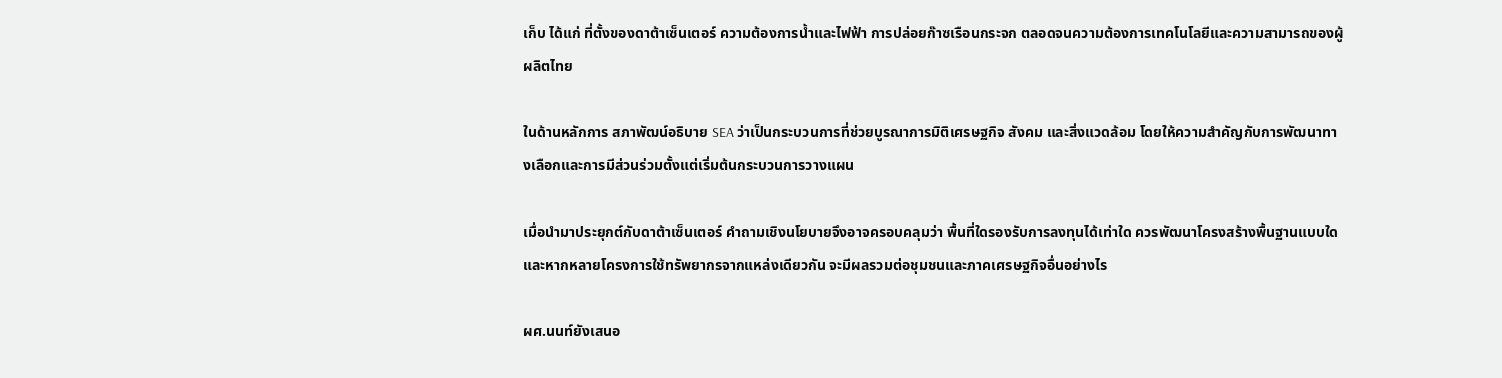เก็บ ได้แก่ ที่ตั้งของดาต้าเซ็นเตอร์ ความต้องการน้ำและไฟฟ้า การปล่อยก๊าซเรือนกระจก ตลอดจนความต้องการเทคโนโลยีและความสามารถของผู้ผลิตไทย

ในด้านหลักการ สภาพัฒน์อธิบาย SEA ว่าเป็นกระบวนการที่ช่วยบูรณาการมิติเศรษฐกิจ สังคม และสิ่งแวดล้อม โดยให้ความสำคัญกับการพัฒนาทางเลือกและการมีส่วนร่วมตั้งแต่เริ่มต้นกระบวนการวางแผน

เมื่อนำมาประยุกต์กับดาต้าเซ็นเตอร์ คำถามเชิงนโยบายจึงอาจครอบคลุมว่า พื้นที่ใดรองรับการลงทุนได้เท่าใด ควรพัฒนาโครงสร้างพื้นฐานแบบใด และหากหลายโครงการใช้ทรัพยากรจากแหล่งเดียวกัน จะมีผลรวมต่อชุมชนและภาคเศรษฐกิจอื่นอย่างไร

ผศ.นนท์ยังเสนอ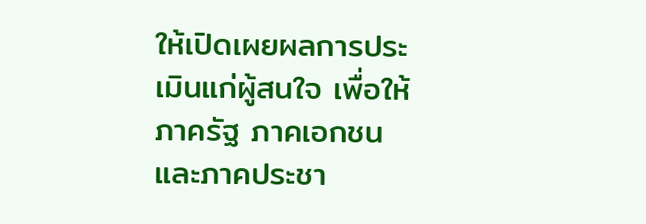ให้เปิดเผยผลการประเมินแก่ผู้สนใจ เพื่อให้ภาครัฐ ภาคเอกชน และภาคประชา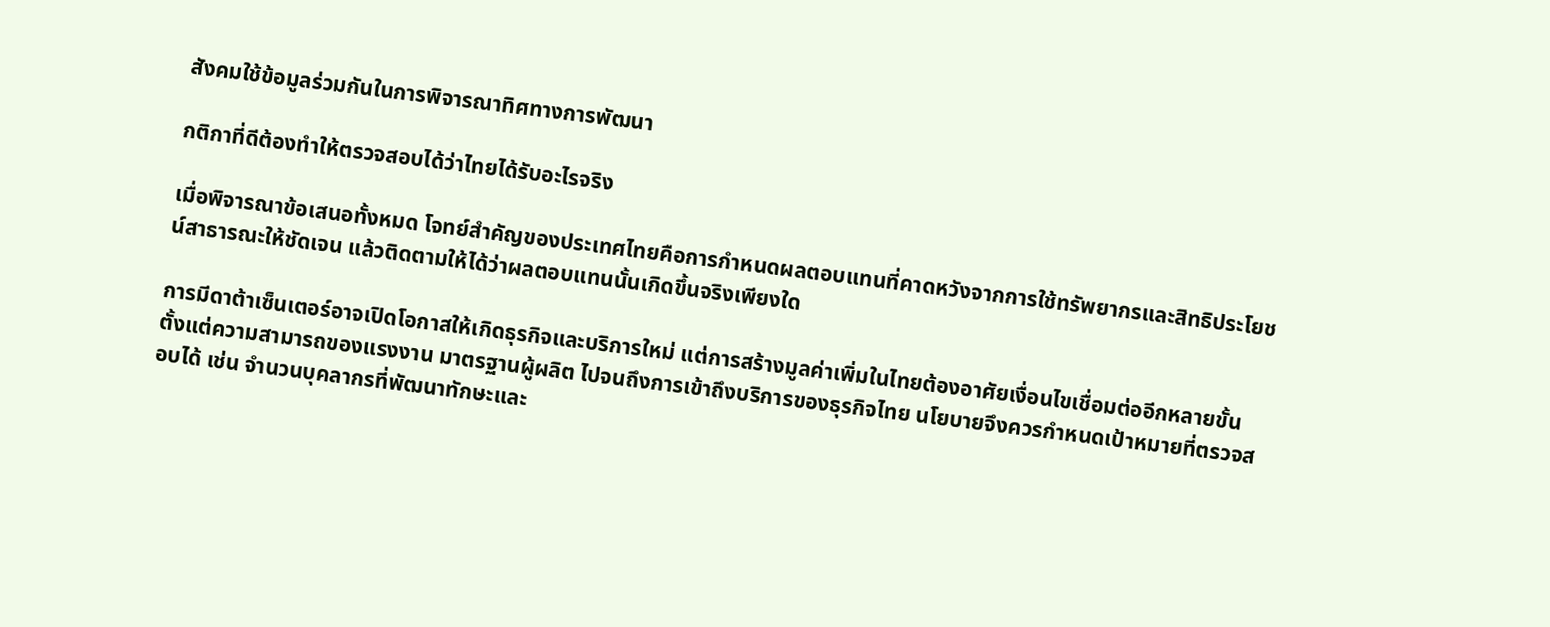สังคมใช้ข้อมูลร่วมกันในการพิจารณาทิศทางการพัฒนา

กติกาที่ดีต้องทำให้ตรวจสอบได้ว่าไทยได้รับอะไรจริง

เมื่อพิจารณาข้อเสนอทั้งหมด โจทย์สำคัญของประเทศไทยคือการกำหนดผลตอบแทนที่คาดหวังจากการใช้ทรัพยากรและสิทธิประโยชน์สาธารณะให้ชัดเจน แล้วติดตามให้ได้ว่าผลตอบแทนนั้นเกิดขึ้นจริงเพียงใด

การมีดาต้าเซ็นเตอร์อาจเปิดโอกาสให้เกิดธุรกิจและบริการใหม่ แต่การสร้างมูลค่าเพิ่มในไทยต้องอาศัยเงื่อนไขเชื่อมต่ออีกหลายขั้น ตั้งแต่ความสามารถของแรงงาน มาตรฐานผู้ผลิต ไปจนถึงการเข้าถึงบริการของธุรกิจไทย นโยบายจึงควรกำหนดเป้าหมายที่ตรวจสอบได้ เช่น จำนวนบุคลากรที่พัฒนาทักษะและ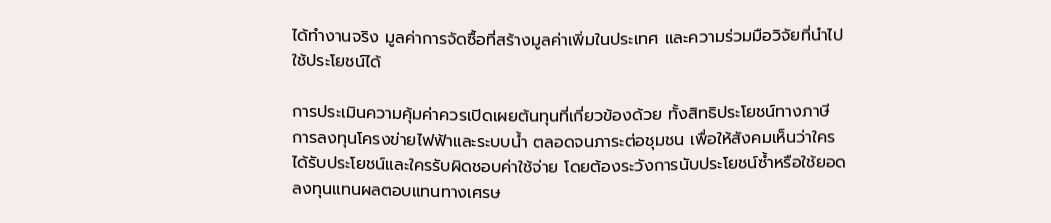ได้ทำงานจริง มูลค่าการจัดซื้อที่สร้างมูลค่าเพิ่มในประเทศ และความร่วมมือวิจัยที่นำไปใช้ประโยชน์ได้

การประเมินความคุ้มค่าควรเปิดเผยต้นทุนที่เกี่ยวข้องด้วย ทั้งสิทธิประโยชน์ทางภาษี การลงทุนโครงข่ายไฟฟ้าและระบบน้ำ ตลอดจนภาระต่อชุมชน เพื่อให้สังคมเห็นว่าใครได้รับประโยชน์และใครรับผิดชอบค่าใช้จ่าย โดยต้องระวังการนับประโยชน์ซ้ำหรือใช้ยอดลงทุนแทนผลตอบแทนทางเศรษ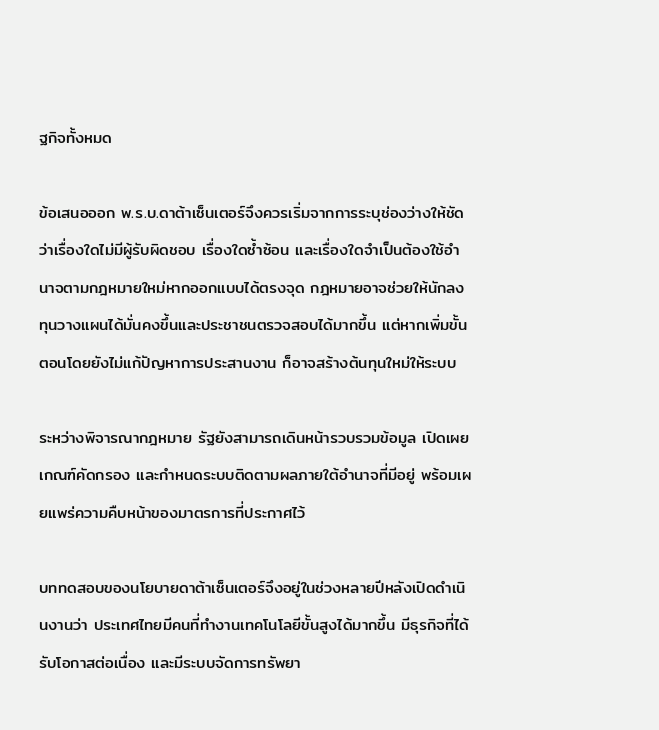ฐกิจทั้งหมด

ข้อเสนอออก พ.ร.บ.ดาต้าเซ็นเตอร์จึงควรเริ่มจากการระบุช่องว่างให้ชัดว่าเรื่องใดไม่มีผู้รับผิดชอบ เรื่องใดซ้ำซ้อน และเรื่องใดจำเป็นต้องใช้อำนาจตามกฎหมายใหม่หากออกแบบได้ตรงจุด กฎหมายอาจช่วยให้นักลงทุนวางแผนได้มั่นคงขึ้นและประชาชนตรวจสอบได้มากขึ้น แต่หากเพิ่มขั้นตอนโดยยังไม่แก้ปัญหาการประสานงาน ก็อาจสร้างต้นทุนใหม่ให้ระบบ

ระหว่างพิจารณากฎหมาย รัฐยังสามารถเดินหน้ารวบรวมข้อมูล เปิดเผยเกณฑ์คัดกรอง และกำหนดระบบติดตามผลภายใต้อำนาจที่มีอยู่ พร้อมเผยแพร่ความคืบหน้าของมาตรการที่ประกาศไว้

บททดสอบของนโยบายดาต้าเซ็นเตอร์จึงอยู่ในช่วงหลายปีหลังเปิดดำเนินงานว่า ประเทศไทยมีคนที่ทำงานเทคโนโลยีขั้นสูงได้มากขึ้น มีธุรกิจที่ได้รับโอกาสต่อเนื่อง และมีระบบจัดการทรัพยา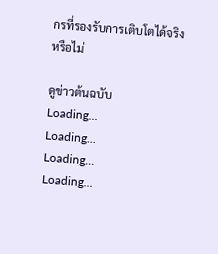กรที่รองรับการเติบโตได้จริงหรือไม่

ดูข่าวต้นฉบับ
Loading...
Loading...
Loading...
Loading...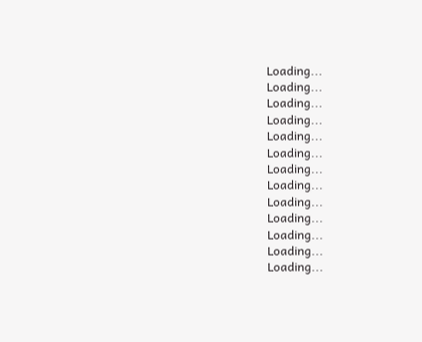Loading...
Loading...
Loading...
Loading...
Loading...
Loading...
Loading...
Loading...
Loading...
Loading...
Loading...
Loading...
Loading...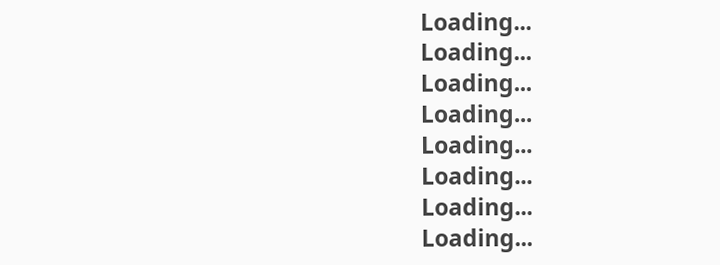Loading...
Loading...
Loading...
Loading...
Loading...
Loading...
Loading...
Loading...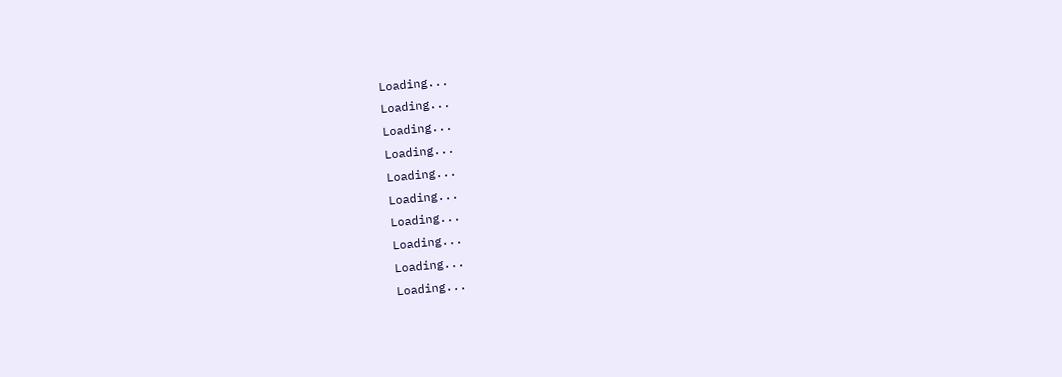Loading...
Loading...
Loading...
Loading...
Loading...
Loading...
Loading...
Loading...
Loading...
Loading...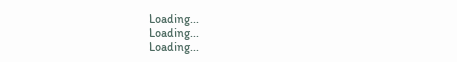Loading...
Loading...
Loading...